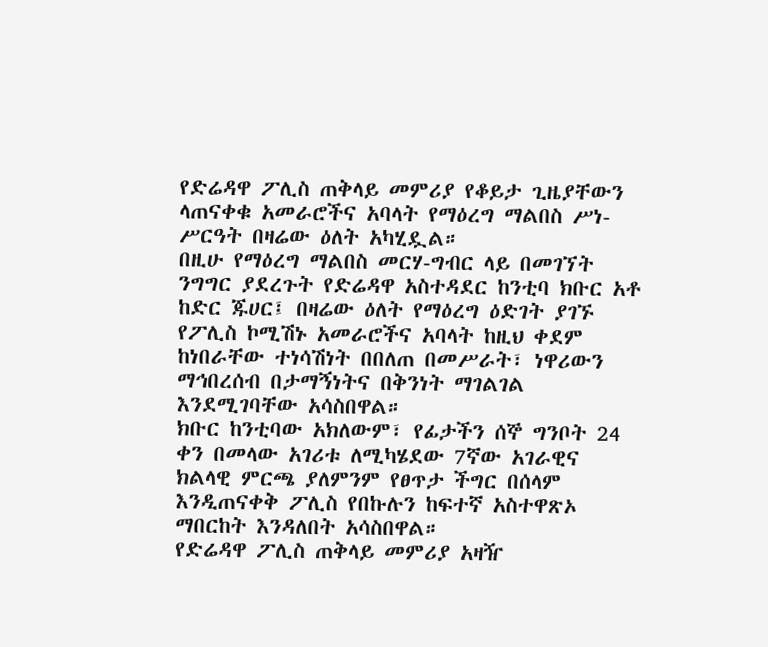የድሬዳዋ ፖሊስ ጠቅላይ መምሪያ የቆይታ ጊዜያቸውን ላጠናቀቁ አመራሮችና አባላት የማዕረግ ማልበስ ሥነ-ሥርዓት በዛሬው ዕለት አካሂዷል።
በዚሁ የማዕረግ ማልበስ መርሃ-ግብር ላይ በመገኘት ንግግር ያደረጉት የድሬዳዋ አስተዳደር ከንቲባ ክቡር አቶ ከድር ጁሀር፤ በዛሬው ዕለት የማዕረግ ዕድገት ያገኙ የፖሊስ ኮሚሽኑ አመራሮችና አባላት ከዚህ ቀደም ከነበራቸው ተነሳሽነት በበለጠ በመሥራት፣ ነዋሪውን ማኅበረሰብ በታማኝነትና በቅንነት ማገልገል እንደሚገባቸው አሳስበዋል።
ክቡር ከንቲባው አክለውም፣ የፊታችን ሰኞ ግንቦት 24 ቀን በመላው አገሪቱ ለሚካሄደው 7ኛው አገራዊና ክልላዊ ምርጫ ያለምንም የፀጥታ ችግር በሰላም እንዲጠናቀቅ ፖሊስ የበኩሉን ከፍተኛ አስተዋጽኦ ማበርከት እንዳለበት አሳስበዋል።
የድሬዳዋ ፖሊስ ጠቅላይ መምሪያ አዛዥ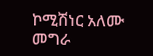ኮሚሽነር አለሙ መግራ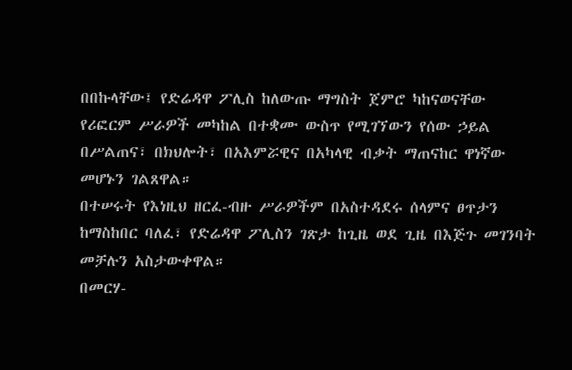በበኩላቸው፤ የድሬዳዋ ፖሊስ ከለውጡ ማግስት ጀምሮ ካከናወናቸው የሪፎርም ሥራዎች መካከል በተቋሙ ውስጥ የሚገኘውን የሰው ኃይል በሥልጠና፣ በክህሎት፣ በአእምሯዊና በአካላዊ ብቃት ማጠናከር ዋነኛው መሆኑን ገልጸዋል።
በተሠሩት የእነዚህ ዘርፈ-ብዙ ሥራዎችም በአስተዳደሩ ሰላምና ፀጥታን ከማስከበር ባለፈ፣ የድሬዳዋ ፖሊስን ገጽታ ከጊዜ ወደ ጊዜ በእጅጉ መገንባት መቻሉን አስታውቀዋል።
በመርሃ-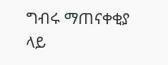ግብሩ ማጠናቀቂያ ላይ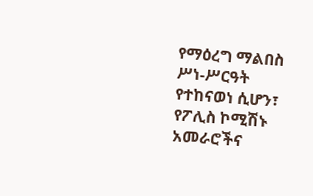የማዕረግ ማልበስ ሥነ-ሥርዓት የተከናወነ ሲሆን፣ የፖሊስ ኮሚሽኑ አመራሮችና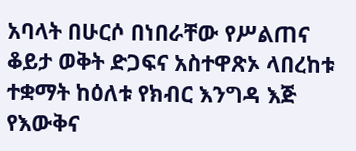አባላት በሁርሶ በነበራቸው የሥልጠና ቆይታ ወቅት ድጋፍና አስተዋጽኦ ላበረከቱ ተቋማት ከዕለቱ የክብር እንግዳ እጅ የእውቅና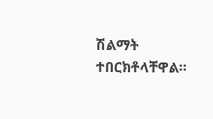ሽልማት ተበርክቶላቸዋል።